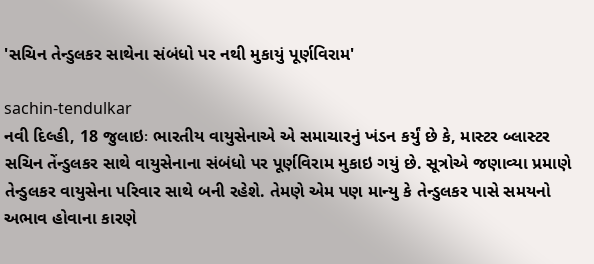'સચિન તેન્ડુલકર સાથેના સંબંધો પર નથી મુકાયું પૂર્ણવિરામ'

sachin-tendulkar
નવી દિલ્હી, 18 જુલાઇઃ ભારતીય વાયુસેનાએ એ સમાચારનું ખંડન કર્યું છે કે, માસ્ટર બ્લાસ્ટર સચિન તેંન્ડુલકર સાથે વાયુસેનાના સંબંધો પર પૂર્ણવિરામ મુકાઇ ગયું છે. સૂત્રોએ જણાવ્યા પ્રમાણે તેન્ડુલકર વાયુસેના પરિવાર સાથે બની રહેશે. તેમણે એમ પણ માન્યુ કે તેન્ડુલકર પાસે સમયનો અભાવ હોવાના કારણે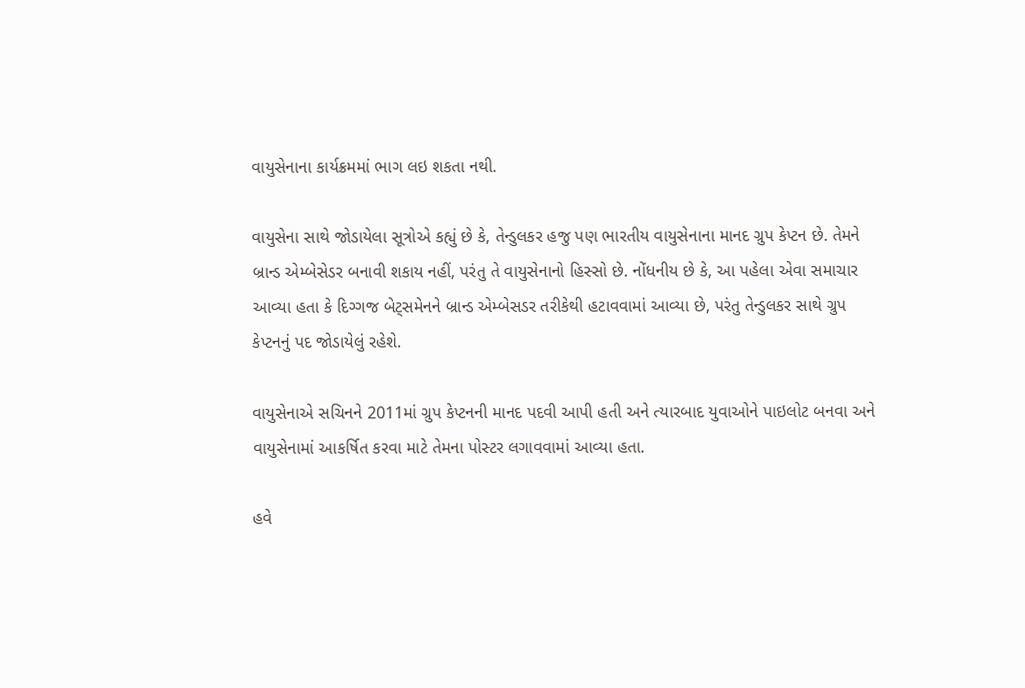વાયુસેનાના કાર્યક્રમમાં ભાગ લઇ શકતા નથી.

વાયુસેના સાથે જોડાયેલા સૂત્રોએ કહ્યું છે કે, તેન્ડુલકર હજુ પણ ભારતીય વાયુસેનાના માનદ ગ્રુપ કેપ્ટન છે. તેમને બ્રાન્ડ એમ્બેસેડર બનાવી શકાય નહીં, પરંતુ તે વાયુસેનાનો હિસ્સો છે. નોંધનીય છે કે, આ પહેલા એવા સમાચાર આવ્યા હતા કે દિગ્ગજ બેટ્સમેનને બ્રાન્ડ એમ્બેસડર તરીકેથી હટાવવામાં આવ્યા છે, પરંતુ તેન્ડુલકર સાથે ગ્રુપ કેપ્ટનનું પદ જોડાયેલું રહેશે.

વાયુસેનાએ સચિનને 2011માં ગ્રુપ કેપ્ટનની માનદ પદવી આપી હતી અને ત્યારબાદ યુવાઓને પાઇલોટ બનવા અને વાયુસેનામાં આકર્ષિત કરવા માટે તેમના પોસ્ટર લગાવવામાં આવ્યા હતા.

હવે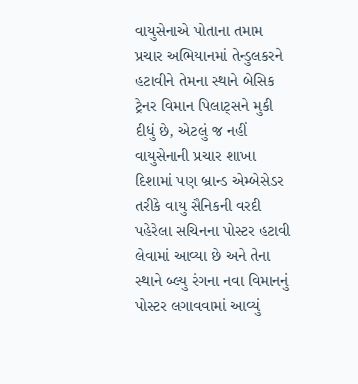વાયુસેનાએ પોતાના તમામ પ્રચાર અભિયાનમાં તેન્ડુલકરને હટાવીને તેમના સ્થાને બેસિક ટ્રેનર વિમાન પિલાટ્સને મુકી દીધું છે, એટલું જ નહીં વાયુસેનાની પ્રચાર શાખા દિશામાં પણ બ્રાન્ડ એમ્બેસેડર તરીકે વાયુ સૈનિકની વરદી પહેરેલા સચિનના પોસ્ટર હટાવી લેવામાં આવ્યા છે અને તેના સ્થાને બ્લ્યુ રંગના નવા વિમાનનું પોસ્ટર લગાવવામાં આવ્યું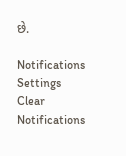છે.

Notifications
Settings
Clear Notifications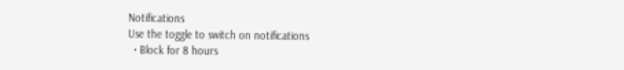Notifications
Use the toggle to switch on notifications
  • Block for 8 hours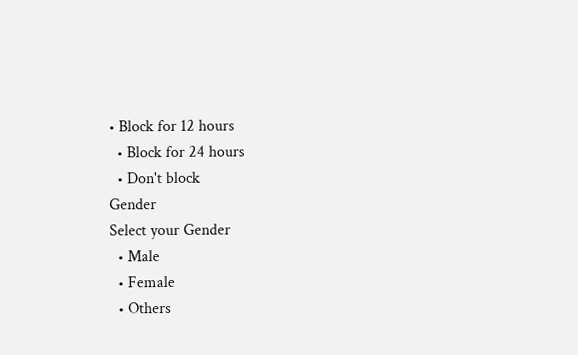• Block for 12 hours
  • Block for 24 hours
  • Don't block
Gender
Select your Gender
  • Male
  • Female
  • Others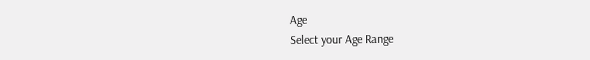Age
Select your Age Range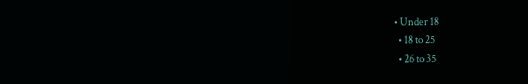• Under 18
  • 18 to 25
  • 26 to 35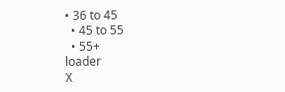• 36 to 45
  • 45 to 55
  • 55+
loader
X